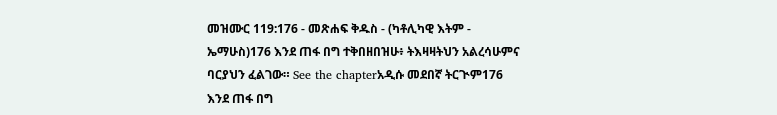መዝሙር 119:176 - መጽሐፍ ቅዱስ - (ካቶሊካዊ እትም - ኤማሁስ)176 እንደ ጠፋ በግ ተቅበዘበዝሁ፥ ትእዛዛትህን አልረሳሁምና ባርያህን ፈልገው። See the chapterአዲሱ መደበኛ ትርጒም176 እንደ ጠፋ በግ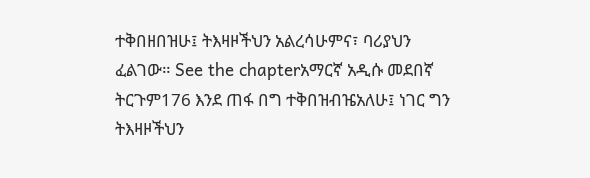ተቅበዘበዝሁ፤ ትእዛዞችህን አልረሳሁምና፣ ባሪያህን ፈልገው። See the chapterአማርኛ አዲሱ መደበኛ ትርጉም176 እንደ ጠፋ በግ ተቅበዝብዤአለሁ፤ ነገር ግን ትእዛዞችህን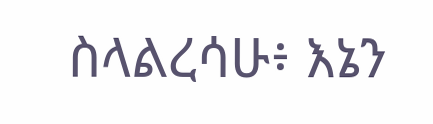ስላልረሳሁ፥ እኔን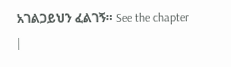አገልጋይህን ፈልገኝ። See the chapter |